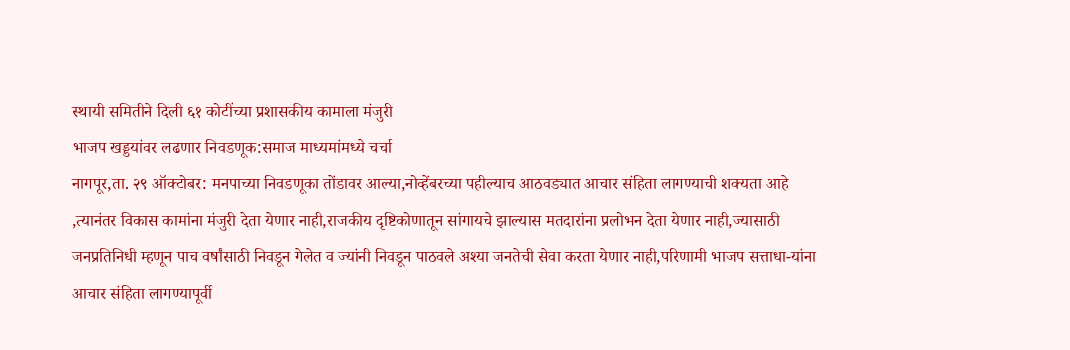स्थायी समितीने दिली ६१ कोटींच्या प्रशासकीय कामाला मंजुरी
भाजप खड्डयांवर लढणार निवडणूक:समाज माध्यमांमध्ये चर्चा
नागपूर,ता. २९ ऑक्टोबर: मनपाच्या निवडणूका तोंडावर आल्या,नोव्हेंबरच्या पहील्याच आठवड्यात आचार संहिता लागण्याची शक्यता आहे ,त्यानंतर विकास कामांना मंजुरी देता येणार नाही,राजकीय दृष्टिकोणातून सांगायचे झाल्यास मतदारांना प्रलोभन देता येणार नाही,ज्यासाठी जनप्रतिनिधी म्हणून पाच वर्षांसाठी निवडून गेलेत व ज्यांनी निवडून पाठवले अश्या जनतेची सेवा करता येणार नाही,परिणामी भाजप सत्ताधा-यांना आचार संहिता लागण्यापूर्वी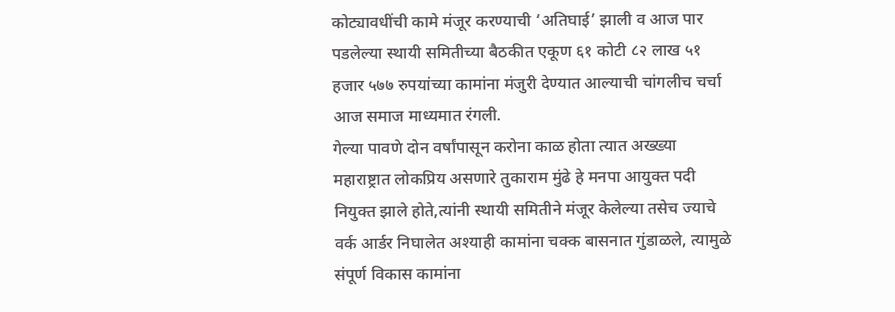कोट्यावधींची कामे मंजूर करण्याची ‘अतिघाई’ झाली व आज पार पडलेल्या स्थायी समितीच्या बैठकीत एकूण ६१ कोटी ८२ लाख ५१ हजार ५७७ रुपयांच्या कामांना मंजुरी देण्यात आल्याची चांगलीच चर्चा आज समाज माध्यमात रंगली.
गेल्या पावणे दोन वर्षांपासून करोना काळ होता त्यात अख्ख्या महाराष्ट्रात लोकप्रिय असणारे तुकाराम मुंढे हे मनपा आयुक्त पदी नियुक्त झाले होते,त्यांनी स्थायी समितीने मंजूर केलेल्या तसेच ज्याचे वर्क आर्डर निघालेत अश्याही कामांना चक्क बासनात गुंडाळले, त्यामुळे संपूर्ण विकास कामांना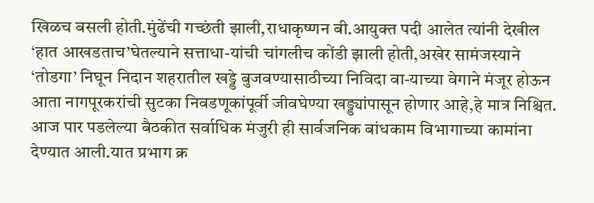खिळच बसली होती.मुंढेंची गच्छंती झाली,राधाकृष्णन बी.आयुक्त पदी आलेत त्यांनी देखील ‘हात आखडताच’घेतल्याने सत्ताधा-यांची चांगलीच कोंडी झाली होती,अखेर सामंजस्याने ‘तोडगा’ निघून निदान शहरातील खड्डे बुजवण्यासाठीच्या निविदा वा-याच्या वेगाने मंजूर होऊन आता नागपूरकरांची सुटका निवडणूकांपूर्वी जीवघेण्या खड्ड्यांपासून होणार आहे,हे मात्र निश्चित.
आज पार पडलेल्या बैठकीत सर्वाधिक मंजुरी ही सार्वजनिक बांधकाम विभागाच्या कामांना देण्यात आली.यात प्रभाग क्र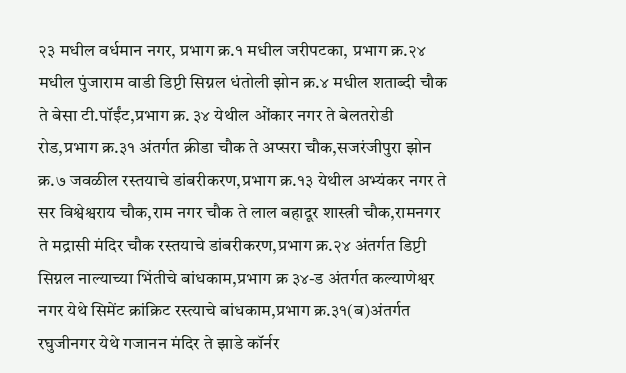२३ मधील वर्धमान नगर, प्रभाग क्र.१ मधील जरीपटका, प्रभाग क्र.२४ मधील पुंजाराम वाडी डिप्टी सिग्नल धंतोली झोन क्र.४ मधील शताब्दी चौक ते बेसा टी.पॉईंट,प्रभाग क्र. ३४ येथील ओंकार नगर ते बेलतरोडी रोड,प्रभाग क्र.३१ अंतर्गत क्रीडा चौक ते अप्सरा चौक,सजरंजीपुरा झोन क्र.७ जवळील रस्तयाचे डांबरीकरण,प्रभाग क्र.१३ येथील अभ्यंकर नगर ते सर विश्वेश्वराय चौक,राम नगर चौक ते लाल बहादूर शास्त्री चौक,रामनगर ते मद्रासी मंदिर चौक रस्तयाचे डांबरीकरण,प्रभाग क्र.२४ अंतर्गत डिप्टी सिग्नल नाल्याच्या भिंतीचे बांधकाम,प्रभाग क्र ३४-ड अंतर्गत कल्याणेश्वर नगर येथे सिमेंट क्रांक्रिट रस्त्याचे बांधकाम,प्रभाग क्र.३१(ब)अंतर्गत रघुजीनगर येथे गजानन मंदिर ते झाडे कॉर्नर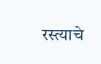रस्त्याचे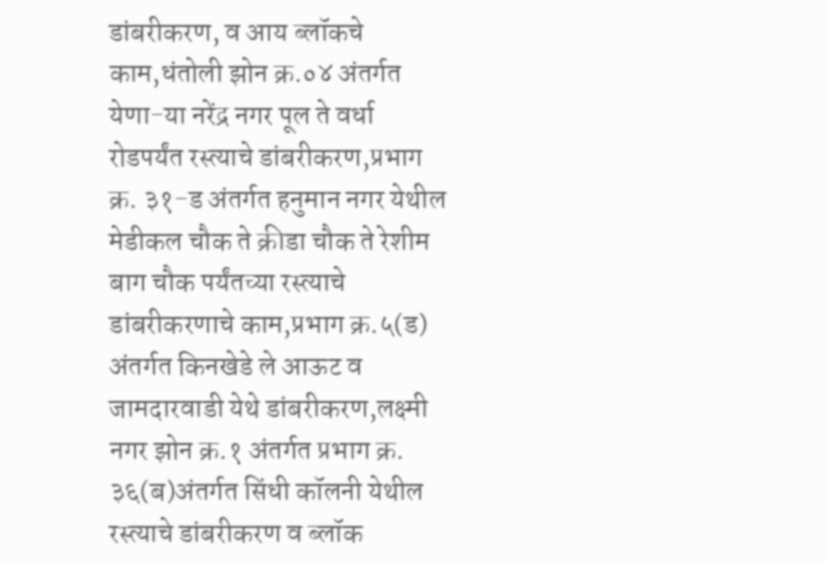डांबरीकरण, व आय ब्लॉकचे काम,धंतोली झोन क्र.०४ अंतर्गत येणा-या नरेंद्र नगर पूल ते वर्धा रोडपर्यंत रस्त्याचे डांबरीकरण,प्रभाग क्र. ३१-ड अंतर्गत हनुमान नगर येथील मेडीकल चौक ते क्रीडा चौक ते रेशीम बाग चौक पर्यंतच्या रस्त्याचे डांबरीकरणाचे काम,प्रभाग क्र.५(ड) अंतर्गत किनखेडे ले आऊट व जामदारवाडी येथे डांबरीकरण,लक्ष्मी नगर झोन क्र.१ अंतर्गत प्रभाग क्र. ३६(ब)अंतर्गत सिंधी कॉलनी येथील रस्त्याचे डांबरीकरण व ब्लॉक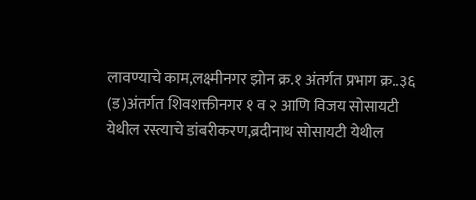लावण्याचे काम,लक्ष्मीनगर झोन क्र.१ अंतर्गत प्रभाग क्र..३६ (ड)अंतर्गत शिवशक्तीनगर १ व २ आणि विजय सोसायटी येथील रस्त्याचे डांबरीकरण,ब्रदीनाथ सोसायटी येथील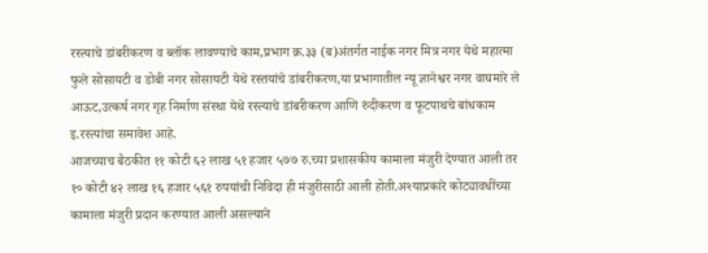रस्त्याचे डांबरीकरण व ब्लॉक लावण्याचे काम,प्रभाग क्र.३३ (ब)अंतर्गत नाईक नगर मित्र नगर येथे महात्मा फुले सोसायटी व डोबी नगर सोसायटी येथे रस्तयांचे डांबरीकरण,या प्रभागातील न्यू ज्ञानेश्वर नगर वाघमारे ले आऊट,उत्कर्ष नगर गृह निर्माण संस्था येथे रस्त्याचे डांबरीकरण आणि रुंदीकरण व फूटपाथचे बांधकाम इ.रस्त्यांचा समावेश आहे.
आजच्याच बैठकीत ११ कोटी ६२ लाख ५१ हजार ५७७ रु.च्या प्रशासकीय कामाला मंजुरी देण्यात आली तर १० कोटी ४२ लाख १६ हजार ५६१ रुपयांची निविदा ही मंजुरीसाठी आली होती.अश्याप्रकारे कोट्यावधींच्या कामाला मंजुरी प्रदान करण्यात आली असल्याने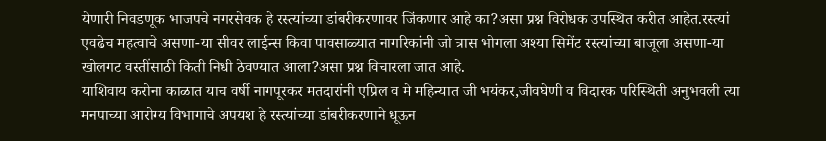येणारी निवडणूक भाजपचे नगरसेवक हे रस्त्यांच्या डांबरीकरणावर जिंकणार आहे का?असा प्रश्न विरोधक उपस्थित करीत आहेत.रस्त्यां एवढेच महत्वाचे असणा-या सीवर लाईन्स किवा पावसाळ्यात नागरिकांनी जो त्रास भोगला अश्या सिमेंट रस्त्यांच्या बाजूला असणा-या खोलगट वस्तींसाठी किती निधी ठेवण्यात आला?असा प्रश्न विचारला जात आहे.
याशिवाय करोना काळात याच वर्षी नागपूरकर मतदारांनी एप्रिल व मे महिन्यात जी भयंकर,जीवघेणी व विदारक परिस्थिती अनुभवली त्या मनपाच्या आरोग्य विभागाचे अपयश हे रस्त्यांच्या डांबरीकरणाने धूऊन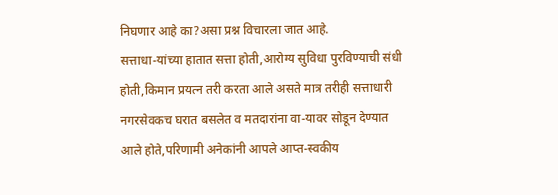निघणार आहे का?असा प्रश्न विचारला जात आहे.
सत्ताधा-यांच्या हातात सत्ता होती,आरोग्य सुविधा पुरविण्याची संधी होती,किमान प्रयत्न तरी करता आले असते मात्र तरीही सत्ताधारी नगरसेवकच घरात बसलेत व मतदारांना वा-यावर सोडून देण्यात आले होते,परिणामी अनेकांनी आपले आप्त-स्वकीय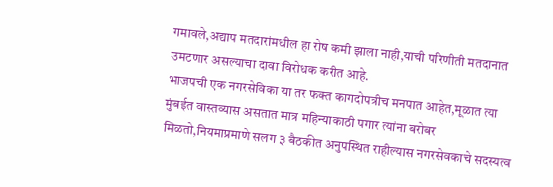गमावले,अद्याप मतदारांमधील हा रोष कमी झाला नाही,याची परिणीती मतदानात उमटणार असल्याचा दावा विरोधक करीत आहे.
भाजपची एक नगरसेविका या तर फक्त कागदोपत्रीच मनपात आहेत,मूळात त्या मुंबईत वास्तव्यास असतात मात्र महिन्याकाठी पगार त्यांना बरोबर मिळतो,नियमाप्रमाणे सलग ३ बैठकीत अनुपस्थित राहील्यास नगरसेवकाचे सदस्यत्व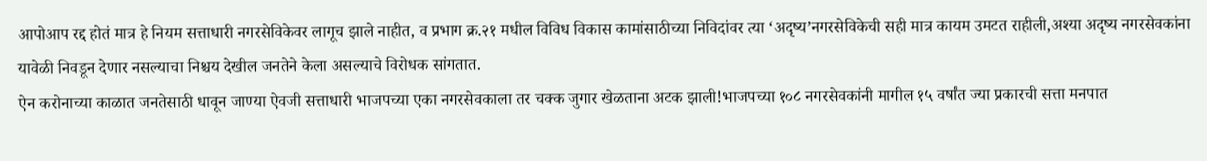आपोआप रद्द होतं मात्र हे नियम सत्ताधारी नगरसेविकेवर लागूच झाले नाहीत, व प्रभाग क्र.२१ मधील विविध विकास कामांसाठीच्या निविदांवर त्या ‘अदृष्य’नगरसेविकेची सही मात्र कायम उमटत राहीली,अश्या अदृष्य नगरसेवकांना यावेळी निवडून देणार नसल्याचा निश्चय देखील जनतेने केला असल्याचे विरोधक सांगतात.
ऐन करोनाच्या काळात जनतेसाठी धावून जाण्या ऐवजी सत्ताधारी भाजपच्या एका नगरसेवकाला तर चक्क जुगार खेळताना अटक झाली!भाजपच्या १०८ नगरसेवकांनी मागील १५ वर्षांत ज्या प्रकारची सत्ता मनपात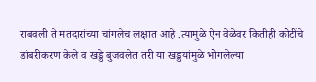राबवली ते मतदारांच्या चांगलेच लक्षात आहे .त्यामुळे ऐन वेळेवर कितीही कोटींचे डांबरीकरण केले व खड्डे बुजवलेत तरी या खड्डयांमुळे भोगलेल्या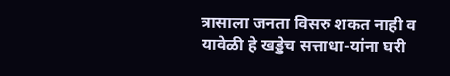त्रासाला जनता विसरु शकत नाही व यावेळी हे खड्डेच सत्ताधा-यांना घरी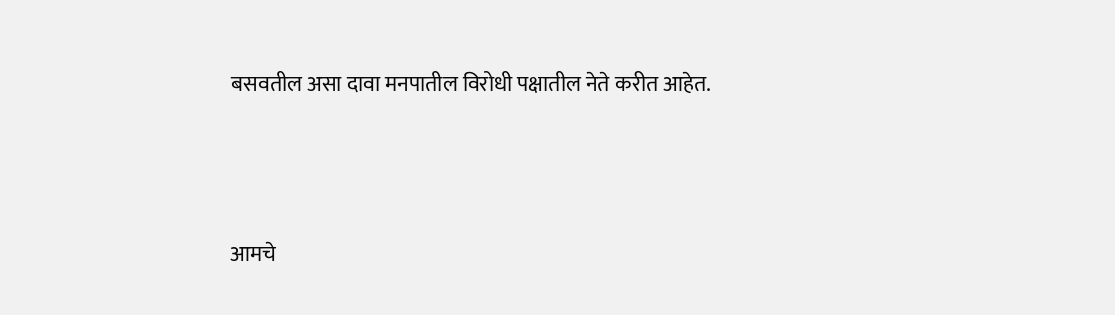बसवतील असा दावा मनपातील विरोधी पक्षातील नेते करीत आहेत.




आमचे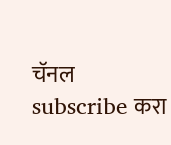चॅनल subscribe करा